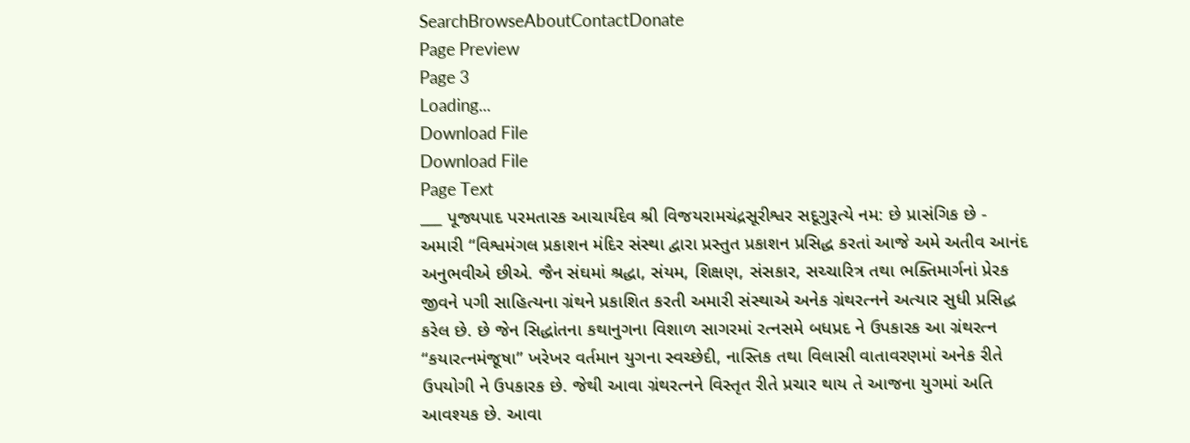SearchBrowseAboutContactDonate
Page Preview
Page 3
Loading...
Download File
Download File
Page Text
___ પૂજ્યપાદ પરમતારક આચાર્યદેવ શ્રી વિજયરામચંદ્રસૂરીશ્વર સદૂગુરૂત્યે નમ: છે પ્રાસંગિક છે - અમારી “વિશ્વમંગલ પ્રકાશન મંદિર સંસ્થા દ્વારા પ્રસ્તુત પ્રકાશન પ્રસિદ્ધ કરતાં આજે અમે અતીવ આનંદ અનુભવીએ છીએ. જૈન સંઘમાં શ્રદ્ધા, સંયમ, શિક્ષણ, સંસકાર, સચ્ચારિત્ર તથા ભક્તિમાર્ગનાં પ્રેરક જીવને પગી સાહિત્યના ગ્રંથને પ્રકાશિત કરતી અમારી સંસ્થાએ અનેક ગ્રંથરત્નને અત્યાર સુધી પ્રસિદ્ધ કરેલ છે. છે જેન સિદ્ધાંતના કથાનુગના વિશાળ સાગરમાં રત્નસમે બધપ્રદ ને ઉપકારક આ ગ્રંથરત્ન “કયારત્નમંજૂષા” ખરેખર વર્તમાન યુગના સ્વચ્છેદી, નાસ્તિક તથા વિલાસી વાતાવરણમાં અનેક રીતે ઉપયોગી ને ઉપકારક છે. જેથી આવા ગ્રંથરત્નને વિસ્તૃત રીતે પ્રચાર થાય તે આજના યુગમાં અતિ આવશ્યક છે. આવા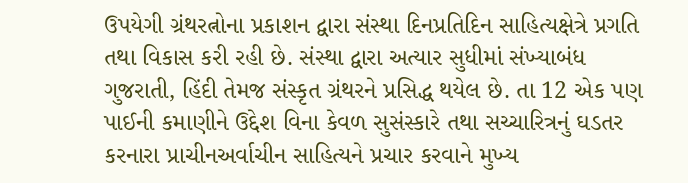ઉપયેગી ગ્રંથરત્નોના પ્રકાશન દ્વારા સંસ્થા દિનપ્રતિદિન સાહિત્યક્ષેત્રે પ્રગતિ તથા વિકાસ કરી રહી છે. સંસ્થા દ્વારા અત્યાર સુધીમાં સંખ્યાબંધ ગુજરાતી, હિંદી તેમજ સંસ્કૃત ગ્રંથરને પ્રસિદ્ધ થયેલ છે. તા 12 એક પણ પાઈની કમાણીને ઉદ્દેશ વિના કેવળ સુસંસ્કારે તથા સચ્ચારિત્રનું ઘડતર કરનારા પ્રાચીનઅર્વાચીન સાહિત્યને પ્રચાર કરવાને મુખ્ય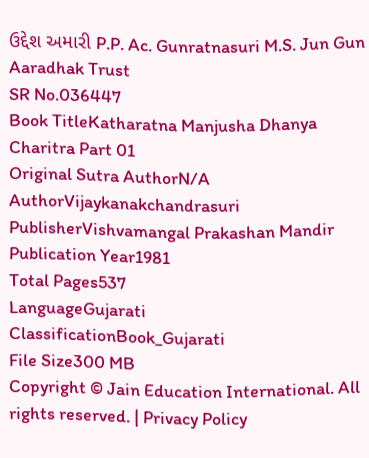ઉદ્દેશ અમારી P.P. Ac. Gunratnasuri M.S. Jun Gun Aaradhak Trust
SR No.036447
Book TitleKatharatna Manjusha Dhanya Charitra Part 01
Original Sutra AuthorN/A
AuthorVijaykanakchandrasuri
PublisherVishvamangal Prakashan Mandir
Publication Year1981
Total Pages537
LanguageGujarati
ClassificationBook_Gujarati
File Size300 MB
Copyright © Jain Education International. All rights reserved. | Privacy Policy